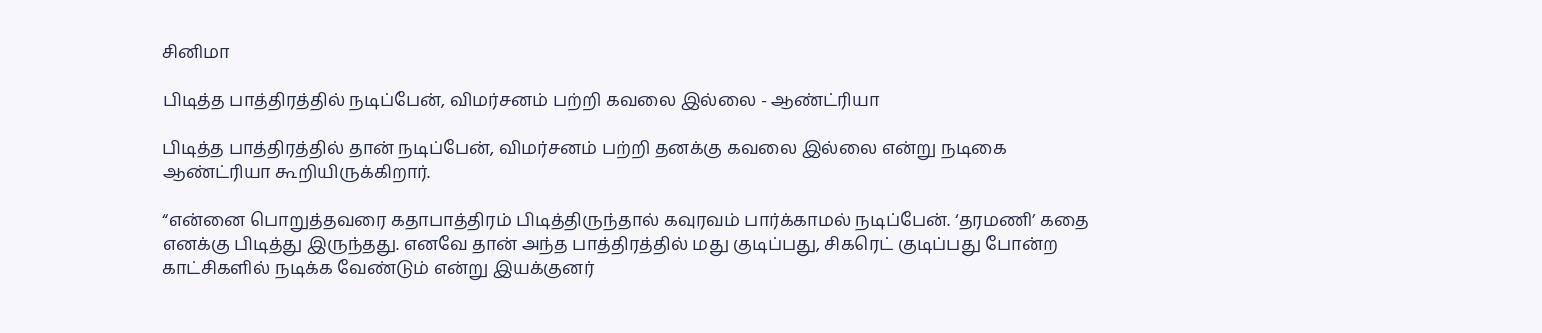சினிமா

பிடித்த பாத்திரத்தில் நடிப்பேன், விமர்சனம் பற்றி கவலை இல்லை - ஆண்ட்ரியா

பிடித்த பாத்திரத்தில் தான் நடிப்பேன், விமர்சனம் பற்றி தனக்கு கவலை இல்லை என்று நடிகை ஆண்ட்ரியா கூறியிருக்கிறார்.

“என்னை பொறுத்தவரை கதாபாத்திரம் பிடித்திருந்தால் கவுரவம் பார்க்காமல் நடிப்பேன். ‘தரமணி’ கதை எனக்கு பிடித்து இருந்தது. எனவே தான் அந்த பாத்திரத்தில் மது குடிப்பது, சிகரெட் குடிப்பது போன்ற காட்சிகளில் நடிக்க வேண்டும் என்று இயக்குனர்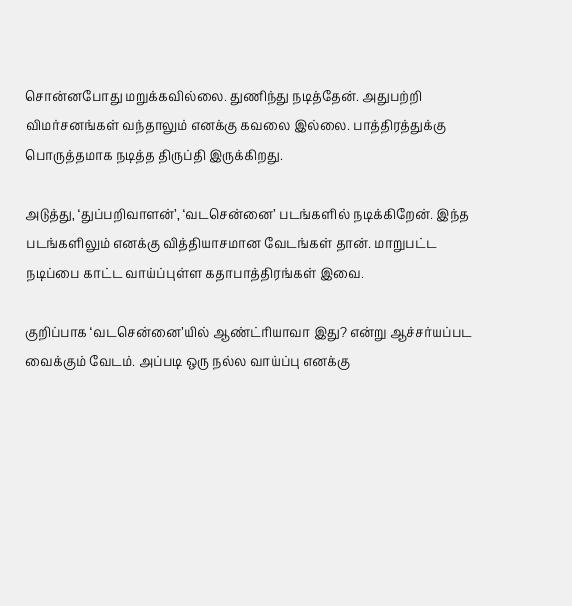சொன்னபோது மறுக்கவில்லை. துணிந்து நடித்தேன். அதுபற்றி விமர்சனங்கள் வந்தாலும் எனக்கு கவலை இல்லை. பாத்திரத்துக்கு பொருத்தமாக நடித்த திருப்தி இருக்கிறது.

அடுத்து, ‘துப்பறிவாளன்’, ‘வடசென்னை’ படங்களில் நடிக்கிறேன். இந்த படங்களிலும் எனக்கு வித்தியாசமான வேடங்கள் தான். மாறுபட்ட நடிப்பை காட்ட வாய்ப்புள்ள கதாபாத்திரங்கள் இவை.

குறிப்பாக ‘வடசென்னை’யில் ஆண்ட்ரியாவா இது? என்று ஆச்சர்யப்பட வைக்கும் வேடம். அப்படி ஒரு நல்ல வாய்ப்பு எனக்கு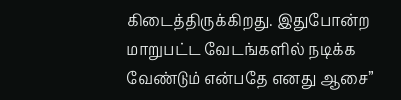கிடைத்திருக்கிறது. இதுபோன்ற மாறுபட்ட வேடங்களில் நடிக்க வேண்டும் என்பதே எனது ஆசை”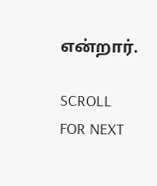என்றார்.

SCROLL FOR NEXT